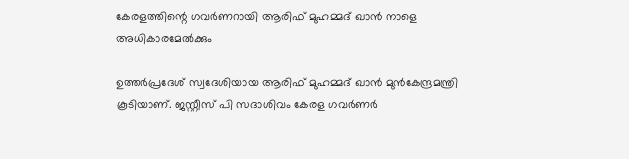കേരളത്തിന്റെ ഗവര്‍ണറായി ആരിഫ് മുഹമ്മദ് ഖാന്‍ നാളെ അധികാരമേല്‍ക്കും

ഉത്തര്‍പ്രദേശ് സ്വദേശിയായ ആരിഫ് മുഹമ്മദ് ഖാന്‍ മുന്‍കേന്ദ്രമന്ത്രി കൂടിയാണ്. ജസ്റ്റീസ് പി സദാശിവം കേരള ഗവര്‍ണര്‍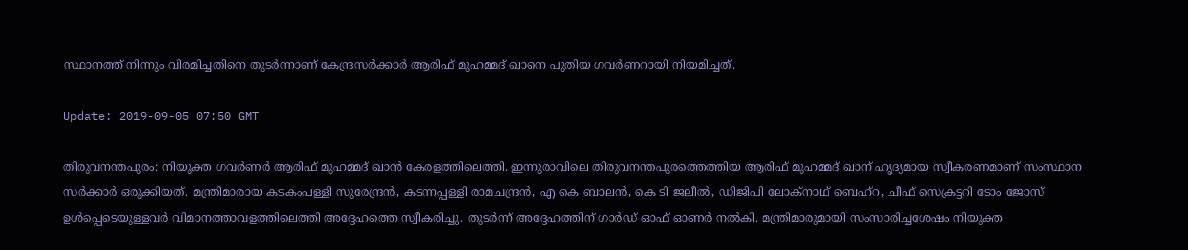സ്ഥാനത്ത് നിന്നും വിരമിച്ചതിനെ തുടര്‍ന്നാണ് കേന്ദ്രസര്‍ക്കാര്‍ ആരിഫ് മുഹമ്മദ് ഖാനെ പുതിയ ഗവര്‍ണറായി നിയമിച്ചത്.

Update: 2019-09-05 07:50 GMT

തിരുവനന്തപുരം: നിയുക്ത ഗവര്‍ണര്‍ ആരിഫ് മുഹമ്മദ് ഖാന്‍ കേരളത്തിലെത്തി. ഇന്നുരാവിലെ തിരുവനന്തപുരത്തെത്തിയ ആരിഫ് മുഹമ്മദ് ഖാന് ഹൃദ്യമായ സ്വീകരണമാണ് സംസ്ഥാന സര്‍ക്കാര്‍ ഒരുക്കിയത്. മന്ത്രിമാരായ കടകംപള്ളി സുരേന്ദ്രന്‍, കടന്നപ്പള്ളി രാമചന്ദ്രന്‍, എ കെ ബാലന്‍, കെ ടി ജലീല്‍, ഡിജിപി ലോക്‌നാഥ് ബെഹ്‌റ, ചീഫ് സെക്രട്ടറി ടോം ജോസ് ഉള്‍പ്പെടെയുള്ളവര്‍ വിമാനത്താവളത്തിലെത്തി അദ്ദേഹത്തെ സ്വീകരിച്ചു. തുടര്‍ന്ന് അദ്ദേഹത്തിന് ഗാര്‍ഡ് ഓഫ് ഓണര്‍ നല്‍കി. മന്ത്രിമാരുമായി സംസാരിച്ചശേഷം നിയുക്ത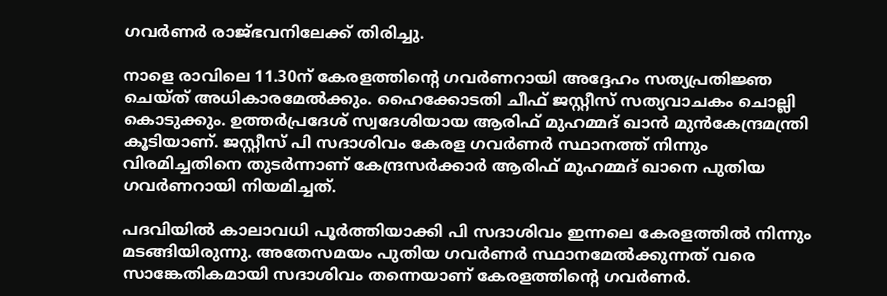ഗവര്‍ണര്‍ രാജ്ഭവനിലേക്ക് തിരിച്ചു.

നാളെ രാവിലെ 11.30ന് കേരളത്തിന്റെ ഗവര്‍ണറായി അദ്ദേഹം സത്യപ്രതിജ്ഞ ചെയ്ത് അധികാരമേല്‍ക്കും. ഹൈക്കോടതി ചീഫ് ജസ്റ്റീസ് സത്യവാചകം ചൊല്ലി കൊടുക്കും. ഉത്തര്‍പ്രദേശ് സ്വദേശിയായ ആരിഫ് മുഹമ്മദ് ഖാന്‍ മുന്‍കേന്ദ്രമന്ത്രി കൂടിയാണ്. ജസ്റ്റീസ് പി സദാശിവം കേരള ഗവര്‍ണര്‍ സ്ഥാനത്ത് നിന്നും വിരമിച്ചതിനെ തുടര്‍ന്നാണ് കേന്ദ്രസര്‍ക്കാര്‍ ആരിഫ് മുഹമ്മദ് ഖാനെ പുതിയ ഗവര്‍ണറായി നിയമിച്ചത്.

പദവിയില്‍ കാലാവധി പൂര്‍ത്തിയാക്കി പി സദാശിവം ഇന്നലെ കേരളത്തില്‍ നിന്നും മടങ്ങിയിരുന്നു. അതേസമയം പുതിയ ഗവര്‍ണര്‍ സ്ഥാനമേല്‍ക്കുന്നത് വരെ സാങ്കേതികമായി സദാശിവം തന്നെയാണ് കേരളത്തിന്റെ ഗവര്‍ണര്‍.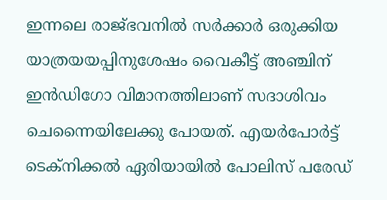ഇന്നലെ രാജ്ഭവനില്‍ സര്‍ക്കാര്‍ ഒരുക്കിയ യാത്രയയപ്പിനുശേഷം വൈകീട്ട് അഞ്ചിന് ഇന്‍ഡിഗോ വിമാനത്തിലാണ് സദാശിവം ചെന്നൈയിലേക്കു പോയത്. എയര്‍പോര്‍ട്ട് ടെക്‌നിക്കല്‍ ഏരിയായില്‍ പോലിസ് പരേഡ്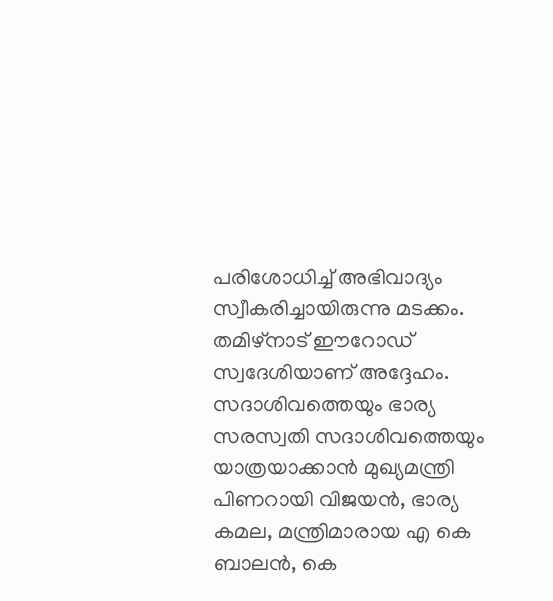പരിശോധിച്ച് അഭിവാദ്യം സ്വീകരിച്ചായിരുന്നു മടക്കം. തമിഴ്‌നാട് ഈറോഡ് സ്വദേശിയാണ് അദ്ദേഹം. സദാശിവത്തെയും ഭാര്യ സരസ്വതി സദാശിവത്തെയും യാത്രയാക്കാന്‍ മുഖ്യമന്ത്രി പിണറായി വിജയന്‍, ഭാര്യ കമല, മന്ത്രിമാരായ എ കെ ബാലന്‍, കെ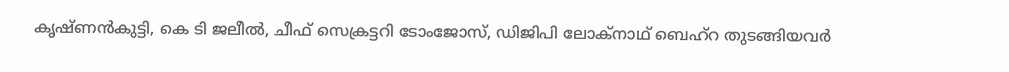കൃഷ്ണന്‍കുട്ടി, കെ ടി ജലീല്‍, ചീഫ് സെക്രട്ടറി ടോംജോസ്, ഡിജിപി ലോക്‌നാഥ് ബെഹ്‌റ തുടങ്ങിയവര്‍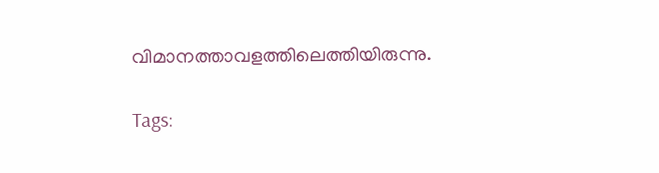വിമാനത്താവളത്തിലെത്തിയിരുന്നു.

Tags: